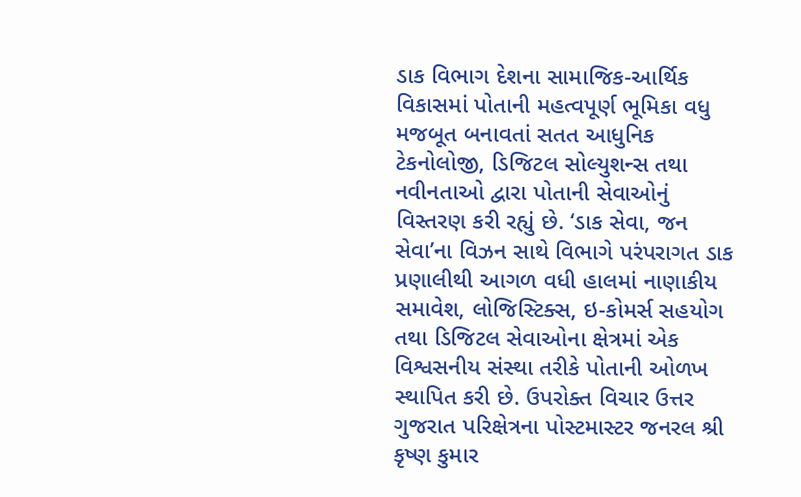ડાક વિભાગ દેશના સામાજિક-આર્થિક વિકાસમાં પોતાની મહત્વપૂર્ણ ભૂમિકા વધુ મજબૂત બનાવતાં સતત આધુનિક ટેકનોલોજી, ડિજિટલ સોલ્યુશન્સ તથા નવીનતાઓ દ્વારા પોતાની સેવાઓનું વિસ્તરણ કરી રહ્યું છે. ‘ડાક સેવા, જન સેવા’ના વિઝન સાથે વિભાગે પરંપરાગત ડાક પ્રણાલીથી આગળ વધી હાલમાં નાણાકીય સમાવેશ, લોજિસ્ટિક્સ, ઇ-કોમર્સ સહયોગ તથા ડિજિટલ સેવાઓના ક્ષેત્રમાં એક વિશ્વસનીય સંસ્થા તરીકે પોતાની ઓળખ સ્થાપિત કરી છે. ઉપરોક્ત વિચાર ઉત્તર ગુજરાત પરિક્ષેત્રના પોસ્ટમાસ્ટર જનરલ શ્રી કૃષ્ણ કુમાર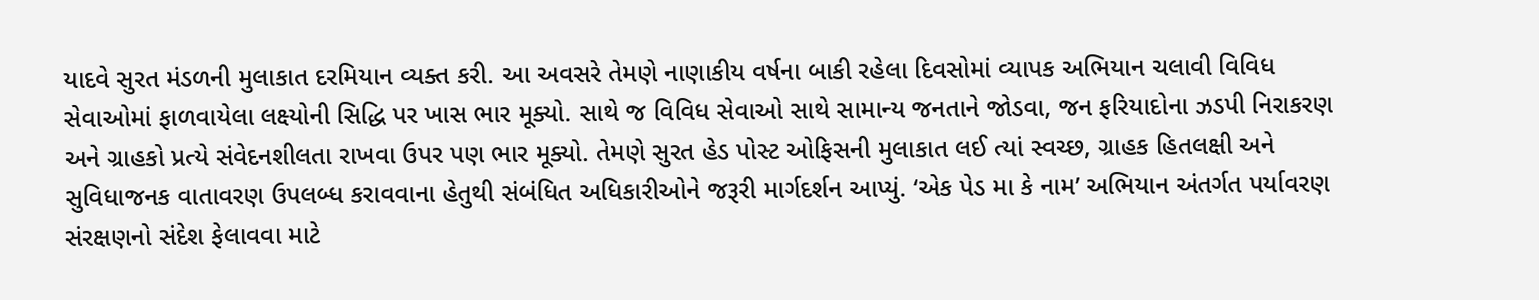યાદવે સુરત મંડળની મુલાકાત દરમિયાન વ્યક્ત કરી. આ અવસરે તેમણે નાણાકીય વર્ષના બાકી રહેલા દિવસોમાં વ્યાપક અભિયાન ચલાવી વિવિધ સેવાઓમાં ફાળવાયેલા લક્ષ્યોની સિદ્ધિ પર ખાસ ભાર મૂક્યો. સાથે જ વિવિધ સેવાઓ સાથે સામાન્ય જનતાને જોડવા, જન ફરિયાદોના ઝડપી નિરાકરણ અને ગ્રાહકો પ્રત્યે સંવેદનશીલતા રાખવા ઉપર પણ ભાર મૂક્યો. તેમણે સુરત હેડ પોસ્ટ ઓફિસની મુલાકાત લઈ ત્યાં સ્વચ્છ, ગ્રાહક હિતલક્ષી અને સુવિધાજનક વાતાવરણ ઉપલબ્ધ કરાવવાના હેતુથી સંબંધિત અધિકારીઓને જરૂરી માર્ગદર્શન આપ્યું. ‘એક પેડ મા કે નામ’ અભિયાન અંતર્ગત પર્યાવરણ સંરક્ષણનો સંદેશ ફેલાવવા માટે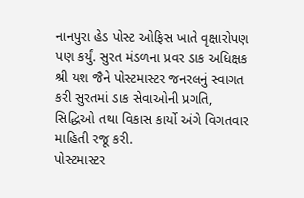નાનપુરા હેડ પોસ્ટ ઓફિસ ખાતે વૃક્ષારોપણ પણ કર્યું. સુરત મંડળના પ્રવર ડાક અધિક્ષક શ્રી યશ જૈને પોસ્ટમાસ્ટર જનરલનું સ્વાગત કરી સુરતમાં ડાક સેવાઓની પ્રગતિ, સિદ્ધિઓ તથા વિકાસ કાર્યો અંગે વિગતવાર માહિતી રજૂ કરી.
પોસ્ટમાસ્ટર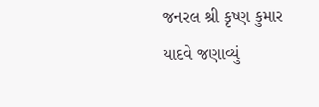જનરલ શ્રી કૃષ્ણ કુમાર યાદવે જણાવ્યું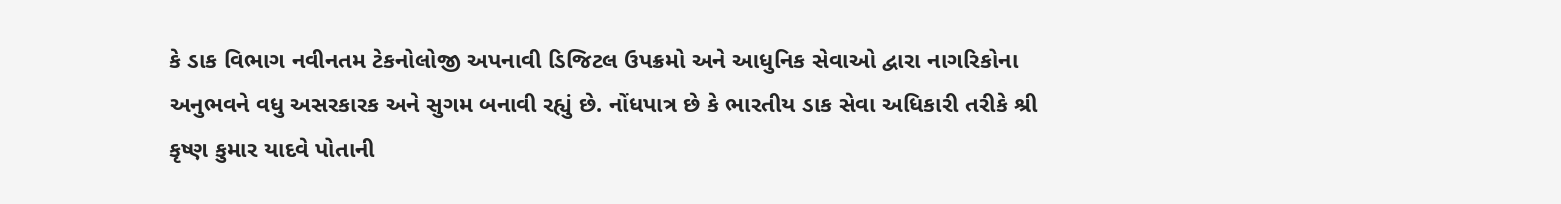કે ડાક વિભાગ નવીનતમ ટેકનોલોજી અપનાવી ડિજિટલ ઉપક્રમો અને આધુનિક સેવાઓ દ્વારા નાગરિકોના અનુભવને વધુ અસરકારક અને સુગમ બનાવી રહ્યું છે. નોંધપાત્ર છે કે ભારતીય ડાક સેવા અધિકારી તરીકે શ્રી કૃષ્ણ કુમાર યાદવે પોતાની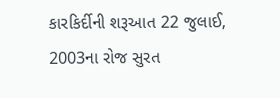કારકિર્દીની શરૂઆત 22 જુલાઈ, 2003ના રોજ સુરત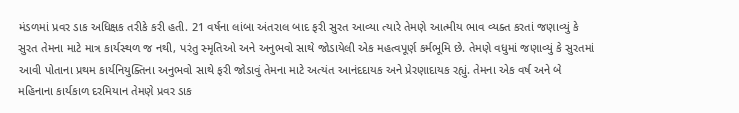મંડળમાં પ્રવર ડાક અધિક્ષક તરીકે કરી હતી. 21 વર્ષના લાંબા અંતરાલ બાદ ફરી સુરત આવ્યા ત્યારે તેમણે આત્મીય ભાવ વ્યક્ત કરતાં જણાવ્યું કે સુરત તેમના માટે માત્ર કાર્યસ્થળ જ નથી, પરંતુ સ્મૃતિઓ અને અનુભવો સાથે જોડાયેલી એક મહત્વપૂર્ણ કર્મભૂમિ છે. તેમણે વધુમાં જણાવ્યું કે સુરતમાં આવી પોતાના પ્રથમ કાર્યનિયુક્તિના અનુભવો સાથે ફરી જોડાવું તેમના માટે અત્યંત આનંદદાયક અને પ્રેરણાદાયક રહ્યું. તેમના એક વર્ષ અને બે મહિનાના કાર્યકાળ દરમિયાન તેમણે પ્રવર ડાક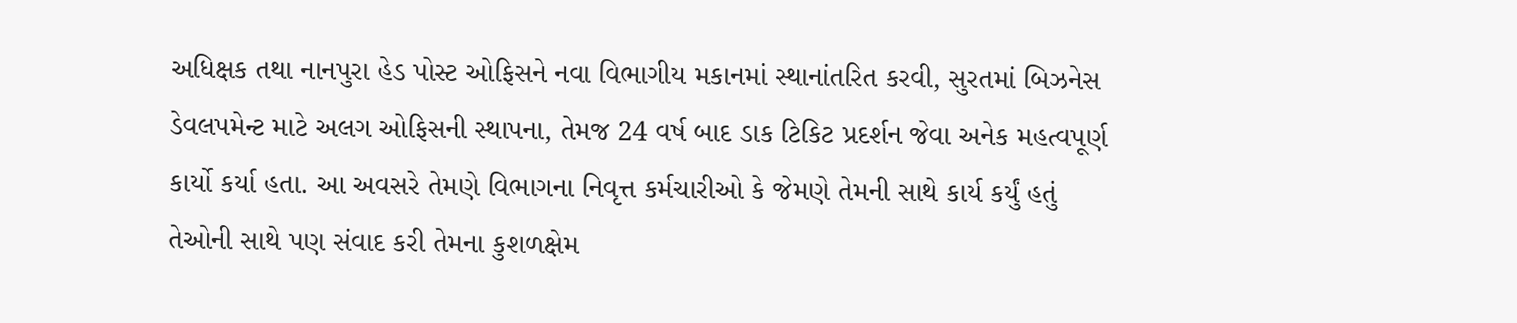અધિક્ષક તથા નાનપુરા હેડ પોસ્ટ ઓફિસને નવા વિભાગીય મકાનમાં સ્થાનાંતરિત કરવી, સુરતમાં બિઝનેસ ડેવલપમેન્ટ માટે અલગ ઓફિસની સ્થાપના, તેમજ 24 વર્ષ બાદ ડાક ટિકિટ પ્રદર્શન જેવા અનેક મહત્વપૂર્ણ કાર્યો કર્યા હતા. આ અવસરે તેમણે વિભાગના નિવૃત્ત કર્મચારીઓ કે જેમણે તેમની સાથે કાર્ય કર્યું હતું તેઓની સાથે પણ સંવાદ કરી તેમના કુશળક્ષેમ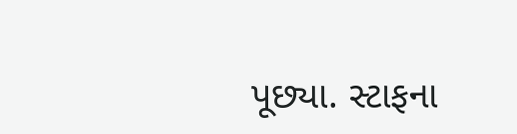પૂછ્યા. સ્ટાફના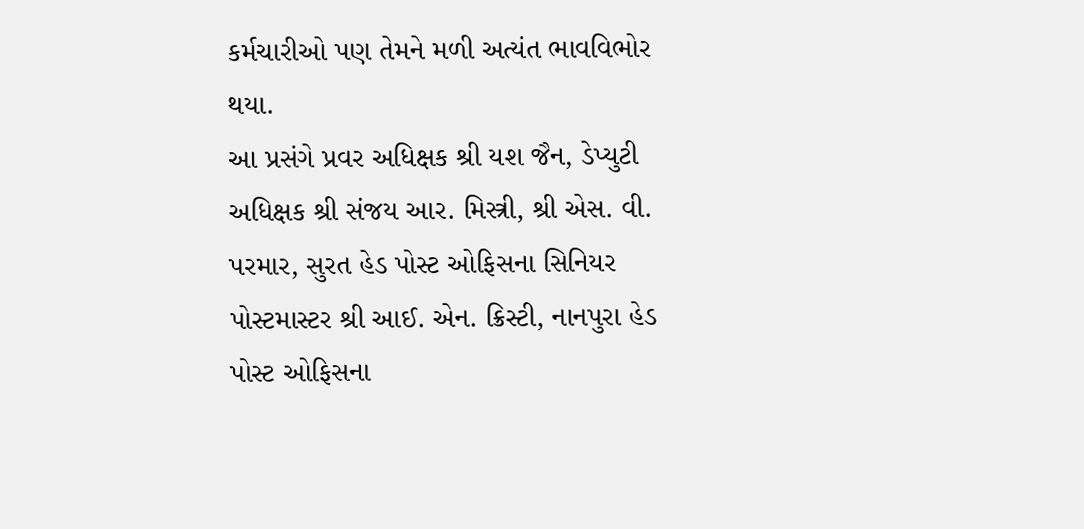કર્મચારીઓ પણ તેમને મળી અત્યંત ભાવવિભોર થયા.
આ પ્રસંગે પ્રવર અધિક્ષક શ્રી યશ જૈન, ડેપ્યુટી અધિક્ષક શ્રી સંજય આર. મિસ્ત્રી, શ્રી એસ. વી. પરમાર, સુરત હેડ પોસ્ટ ઓફિસના સિનિયર પોસ્ટમાસ્ટર શ્રી આઈ. એન. ક્રિસ્ટી, નાનપુરા હેડ પોસ્ટ ઓફિસના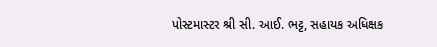પોસ્ટમાસ્ટર શ્રી સી. આઈ. ભટ્ટ, સહાયક અધિક્ષક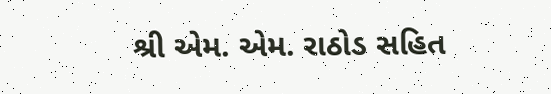શ્રી એમ. એમ. રાઠોડ સહિત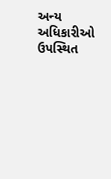અન્ય અધિકારીઓ ઉપસ્થિત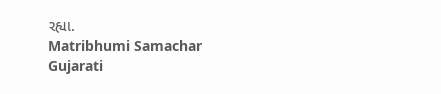રહ્યા.
Matribhumi Samachar Gujarati